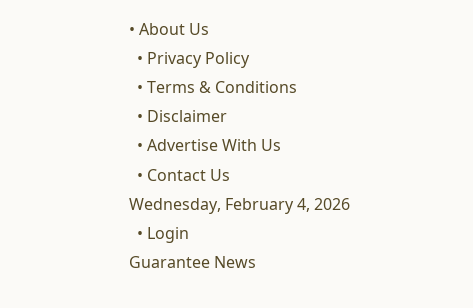• About Us
  • Privacy Policy
  • Terms & Conditions
  • Disclaimer
  • Advertise With Us
  • Contact Us
Wednesday, February 4, 2026
  • Login
Guarantee News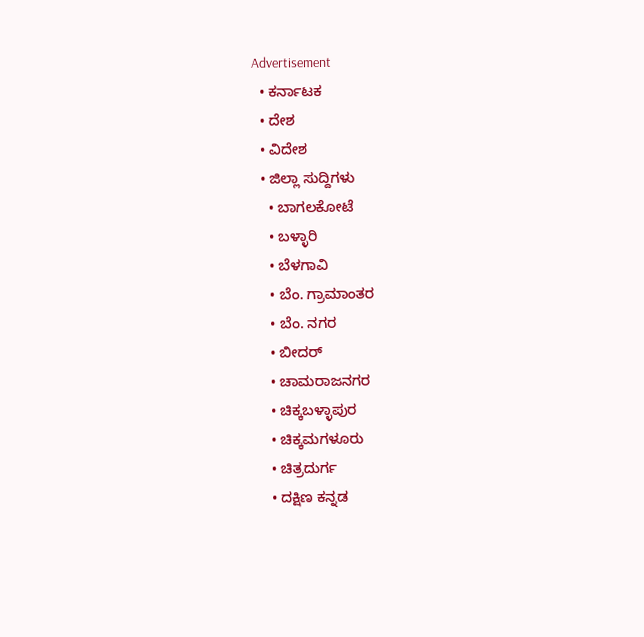Advertisement
  • ಕರ್ನಾಟಕ
  • ದೇಶ
  • ವಿದೇಶ
  • ಜಿಲ್ಲಾ ಸುದ್ದಿಗಳು
    • ಬಾಗಲಕೋಟೆ
    • ಬಳ್ಳಾರಿ
    • ಬೆಳಗಾವಿ
    • ಬೆಂ. ಗ್ರಾಮಾಂತರ
    • ಬೆಂ. ನಗರ
    • ಬೀದರ್
    • ಚಾಮರಾಜನಗರ
    • ಚಿಕ್ಕಬಳ್ಳಾಪುರ
    • ಚಿಕ್ಕಮಗಳೂರು
    • ಚಿತ್ರದುರ್ಗ
    • ದಕ್ಷಿಣ ಕನ್ನಡ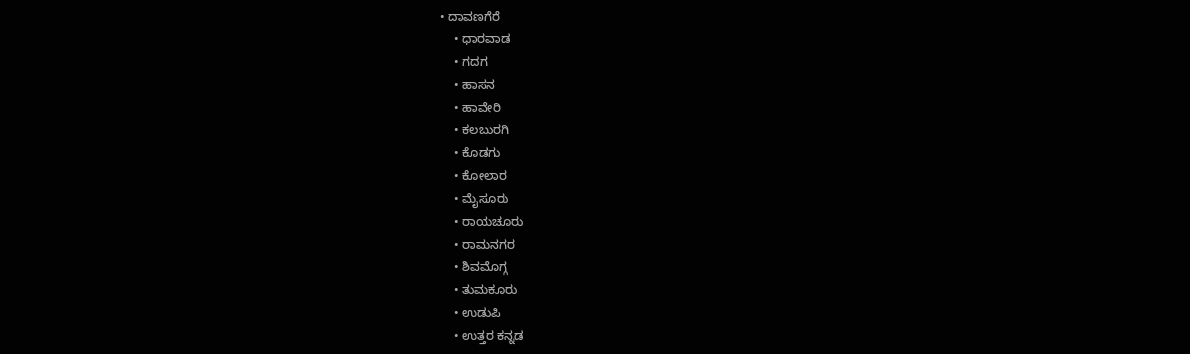• ದಾವಣಗೆರೆ
    • ಧಾರವಾಡ
    • ಗದಗ
    • ಹಾಸನ
    • ಹಾವೇರಿ
    • ಕಲಬುರಗಿ
    • ಕೊಡಗು
    • ಕೋಲಾರ
    • ಮೈಸೂರು
    • ರಾಯಚೂರು
    • ರಾಮನಗರ
    • ಶಿವಮೊಗ್ಗ
    • ತುಮಕೂರು
    • ಉಡುಪಿ
    • ಉತ್ತರ ಕನ್ನಡ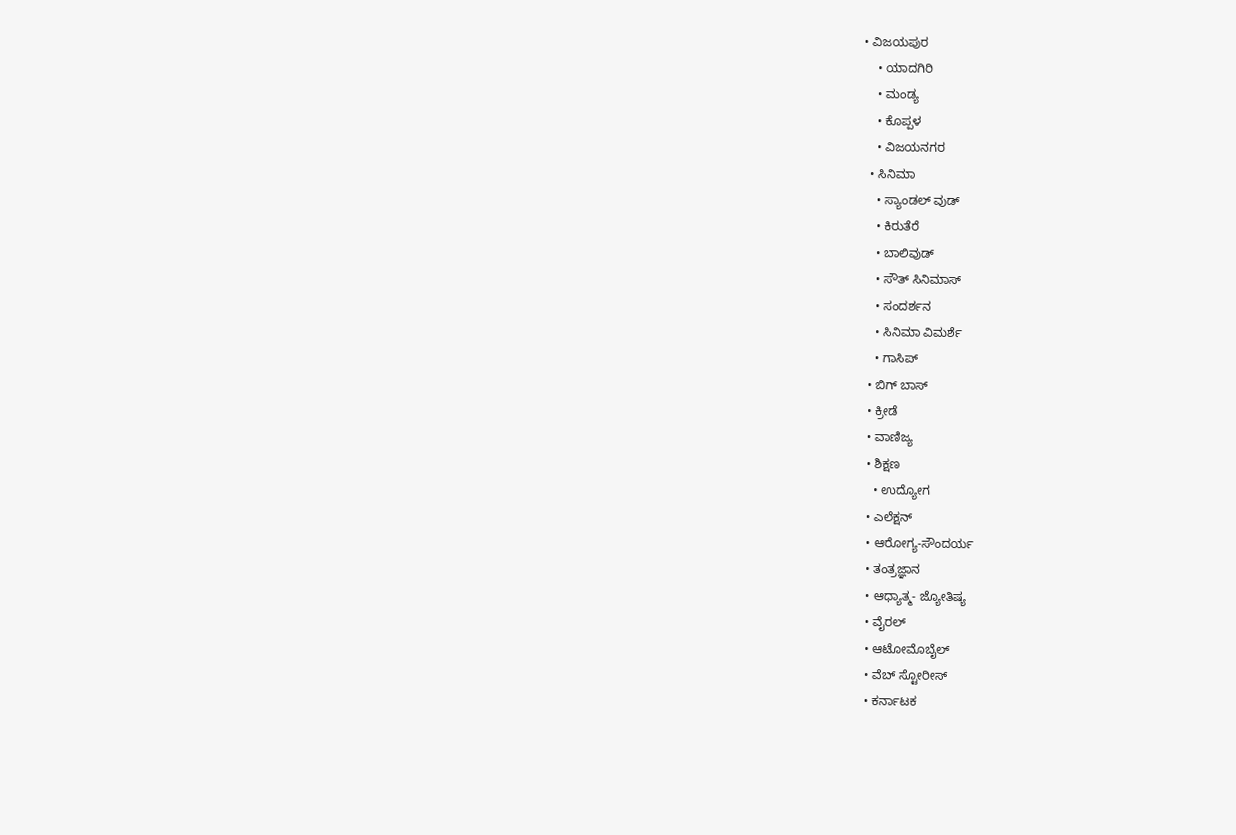• ವಿಜಯಪುರ
    • ಯಾದಗಿರಿ
    • ಮಂಡ್ಯ
    • ಕೊಪ್ಪಳ
    • ವಿಜಯನಗರ
  • ಸಿನಿಮಾ
    • ಸ್ಯಾಂಡಲ್ ವುಡ್
    • ಕಿರುತೆರೆ
    • ಬಾಲಿವುಡ್
    • ಸೌತ್ ಸಿನಿಮಾಸ್
    • ಸಂದರ್ಶನ
    • ಸಿನಿಮಾ ವಿಮರ್ಶೆ
    • ಗಾಸಿಪ್
  • ಬಿಗ್ ಬಾಸ್
  • ಕ್ರೀಡೆ
  • ವಾಣಿಜ್ಯ
  • ಶಿಕ್ಷಣ
    • ಉದ್ಯೋಗ
  • ಎಲೆಕ್ಷನ್
  • ಆರೋಗ್ಯ-ಸೌಂದರ್ಯ
  • ತಂತ್ರಜ್ಞಾನ
  • ಆಧ್ಯಾತ್ಮ- ಜ್ಯೋತಿಷ್ಯ
  • ವೈರಲ್
  • ಆಟೋಮೊಬೈಲ್
  • ವೆಬ್ ಸ್ಟೋರೀಸ್
  • ಕರ್ನಾಟಕ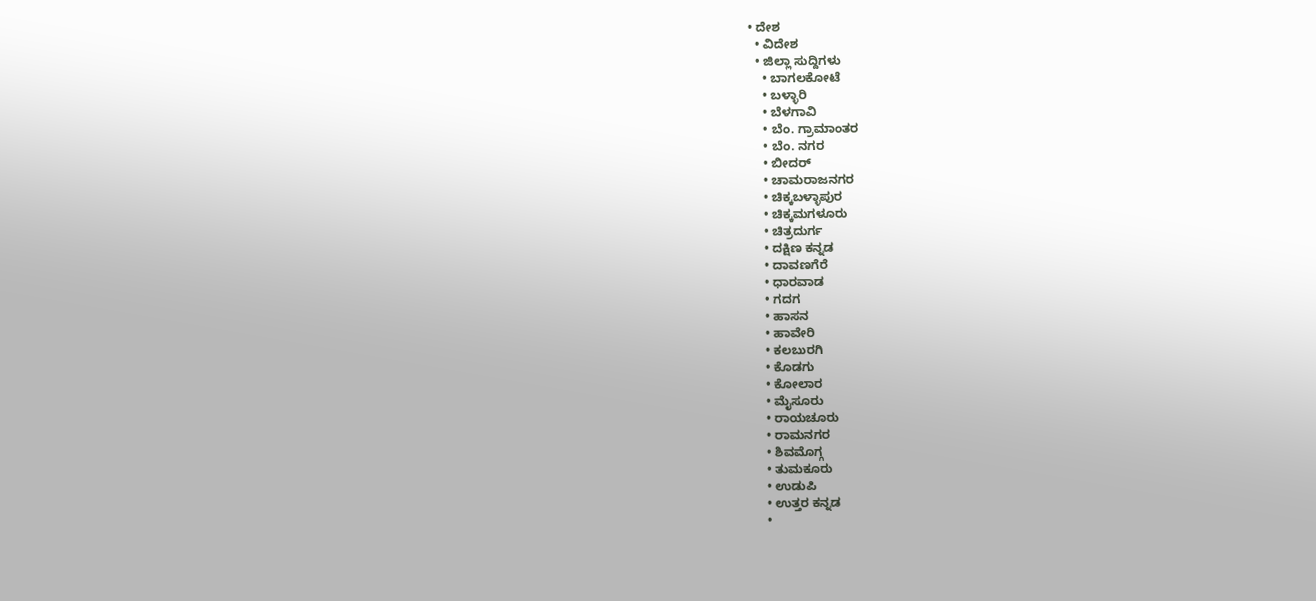• ದೇಶ
  • ವಿದೇಶ
  • ಜಿಲ್ಲಾ ಸುದ್ದಿಗಳು
    • ಬಾಗಲಕೋಟೆ
    • ಬಳ್ಳಾರಿ
    • ಬೆಳಗಾವಿ
    • ಬೆಂ. ಗ್ರಾಮಾಂತರ
    • ಬೆಂ. ನಗರ
    • ಬೀದರ್
    • ಚಾಮರಾಜನಗರ
    • ಚಿಕ್ಕಬಳ್ಳಾಪುರ
    • ಚಿಕ್ಕಮಗಳೂರು
    • ಚಿತ್ರದುರ್ಗ
    • ದಕ್ಷಿಣ ಕನ್ನಡ
    • ದಾವಣಗೆರೆ
    • ಧಾರವಾಡ
    • ಗದಗ
    • ಹಾಸನ
    • ಹಾವೇರಿ
    • ಕಲಬುರಗಿ
    • ಕೊಡಗು
    • ಕೋಲಾರ
    • ಮೈಸೂರು
    • ರಾಯಚೂರು
    • ರಾಮನಗರ
    • ಶಿವಮೊಗ್ಗ
    • ತುಮಕೂರು
    • ಉಡುಪಿ
    • ಉತ್ತರ ಕನ್ನಡ
    •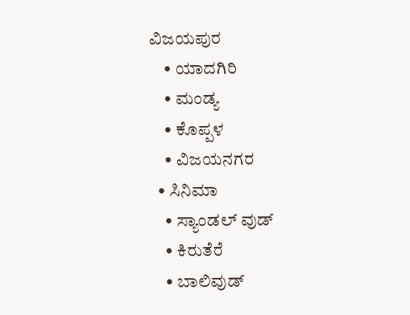ವಿಜಯಪುರ
    • ಯಾದಗಿರಿ
    • ಮಂಡ್ಯ
    • ಕೊಪ್ಪಳ
    • ವಿಜಯನಗರ
  • ಸಿನಿಮಾ
    • ಸ್ಯಾಂಡಲ್ ವುಡ್
    • ಕಿರುತೆರೆ
    • ಬಾಲಿವುಡ್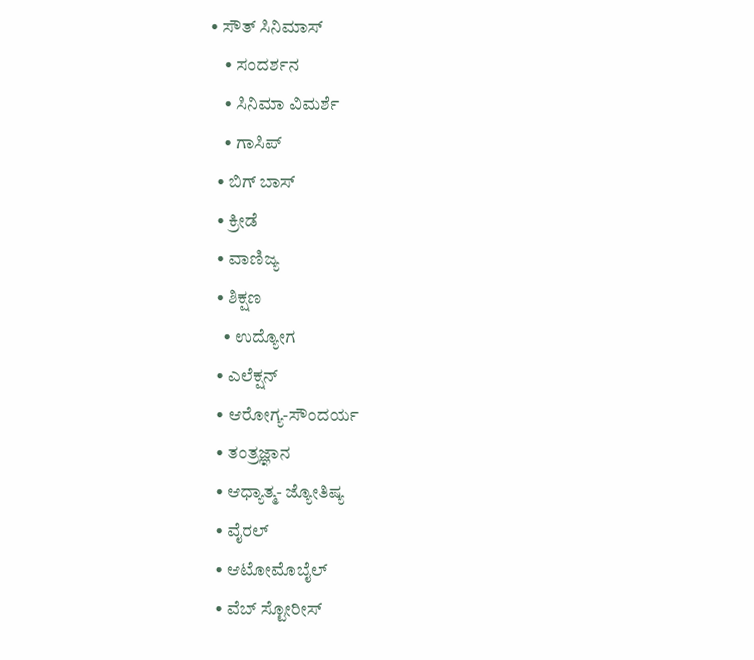• ಸೌತ್ ಸಿನಿಮಾಸ್
    • ಸಂದರ್ಶನ
    • ಸಿನಿಮಾ ವಿಮರ್ಶೆ
    • ಗಾಸಿಪ್
  • ಬಿಗ್ ಬಾಸ್
  • ಕ್ರೀಡೆ
  • ವಾಣಿಜ್ಯ
  • ಶಿಕ್ಷಣ
    • ಉದ್ಯೋಗ
  • ಎಲೆಕ್ಷನ್
  • ಆರೋಗ್ಯ-ಸೌಂದರ್ಯ
  • ತಂತ್ರಜ್ಞಾನ
  • ಆಧ್ಯಾತ್ಮ- ಜ್ಯೋತಿಷ್ಯ
  • ವೈರಲ್
  • ಆಟೋಮೊಬೈಲ್
  • ವೆಬ್ ಸ್ಟೋರೀಸ್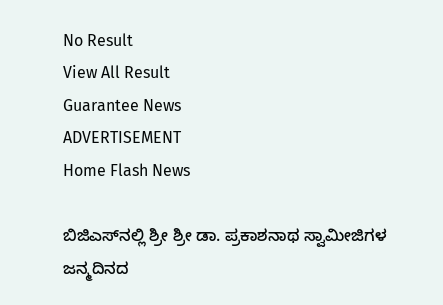No Result
View All Result
Guarantee News
ADVERTISEMENT
Home Flash News

ಬಿಜಿಎಸ್‌‌ನಲ್ಲಿ ಶ್ರೀ ಶ್ರೀ ಡಾ. ಪ್ರಕಾಶನಾಥ ಸ್ವಾಮೀಜಿಗಳ ಜನ್ಮದಿನದ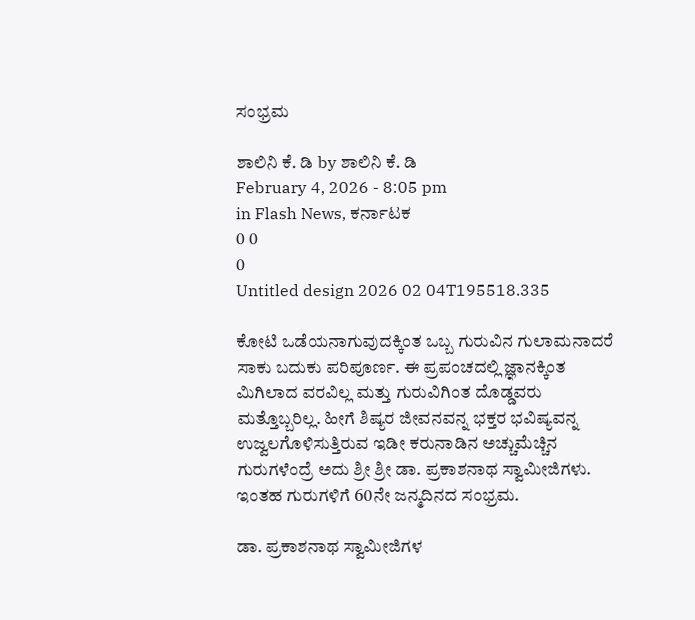ಸಂಭ್ರಮ

ಶಾಲಿನಿ ಕೆ. ಡಿ by ಶಾಲಿನಿ ಕೆ. ಡಿ
February 4, 2026 - 8:05 pm
in Flash News, ಕರ್ನಾಟಕ
0 0
0
Untitled design 2026 02 04T195518.335

ಕೋಟಿ ಒಡೆಯನಾಗುವುದಕ್ಕಿಂತ ಒಬ್ಬ ಗುರುವಿನ ಗುಲಾಮನಾದರೆ ಸಾಕು ಬದುಕು ಪರಿಪೂರ್ಣ. ಈ ಪ್ರಪಂಚದಲ್ಲಿ ಜ್ಞಾನಕ್ಕಿಂತ ಮಿಗಿಲಾದ ವರವಿಲ್ಲ ಮತ್ತು ಗುರುವಿಗಿಂತ ದೊಡ್ಡವರು ಮತ್ತೊಬ್ಬರಿಲ್ಲ. ಹೀಗೆ ಶಿಷ್ಯರ ಜೀವನವನ್ನ ಭಕ್ತರ ಭವಿಷ್ಯವನ್ನ ಉಜ್ವಲಗೊಳಿಸುತ್ತಿರುವ ಇಡೀ ಕರುನಾಡಿನ ಅಚ್ಚುಮೆಚ್ಚಿನ ಗುರುಗಳೆಂದ್ರೆ ಅದು ಶ್ರೀ ಶ್ರೀ ಡಾ. ಪ್ರಕಾಶನಾಥ ಸ್ವಾಮೀಜಿಗಳು. ಇಂತಹ ಗುರುಗಳಿಗೆ 60ನೇ ಜನ್ಮದಿನದ ಸಂಭ್ರಮ.

ಡಾ. ಪ್ರಕಾಶನಾಥ ಸ್ವಾಮೀಜಿಗಳ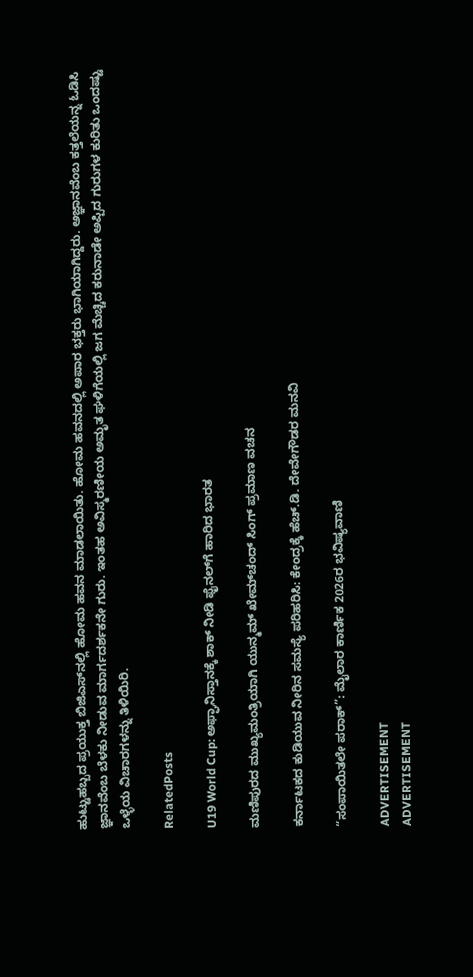ಹುಟ್ಟುಹಬ್ಬದ ಪ್ರಯುಕ್ತ ಬಿಜಿಎಸ್‌ನಲ್ಲಿ ಹೋಮ ಹವನ ಮಾಡಲಾಯಿತು. ಹೋಮ ಹವನದಲ್ಲಿ ಅಪಾರ ಭಕ್ತರು ಭಾಗಿಯಾಗಿದ್ದರು. ಅಜ್ಞಾನವೆಂಬ ಕತ್ತಲೆಯನ್ನ ಓಡಿಸಿ ಜ್ಞಾನವೆಂಬ ಬೆಳಕು ನೀಡುವ ಮಾರ್ಗದರ್ಶಕನೇ ಗುರು. ಇಂತಹ ಅವಿಸ್ಮರಣೀಯ ಅಮೃತ ಘಳಿಗೆಯಲ್ಲಿ ಜಗ ಮೆಚ್ಚಿದ ಕರುನಾಡೇ ಅಪ್ಪಿದ ಗುರುಗಳ ಕುರಿತು ಒಂದಷ್ಟು ಒಳ್ಳೆಯ ವಿಚಾರಗಳನ್ನು ತಿಳಿಯಿರಿ.

RelatedPosts

U19 World Cup: ಅಫ್ಘಾನಿಸ್ತಾನಕ್ಕೆ ಶಾಕ್ ನೀಡಿ ಫೈನಲ್‌ಗೆ ಹಾರಿದ ಭಾರತ

ಮಣಿಪುರದ ಮುಖ್ಯಮಂತ್ರಿಯಾಗಿ ಯುನ್ಮಮ್‌ ಖೇಮ್‌ಚಂದ್ ಸಿಂಗ್ ಪ್ರಮಾಣ ವಚನ

ಕರ್ನಾಟಕದ ಕುಡಿಯುವ ನೀರಿನ ಸಮಸ್ಯೆ ಪರಿಹರಿಸಿ: ಕೇಂದ್ರಕ್ಕೆ ಹೆಚ್.ಡಿ. ದೇವೇಗೌಡರ ಮನವಿ

“ಸಂಪಾಯಿತಲೇ ಪರಾಕ್”: ಮೈಲಾರ ಕಾರ್ಣಿಕ 2026ರ ಭವಿಷ್ಯವಾಣಿ

ADVERTISEMENT
ADVERTISEMENT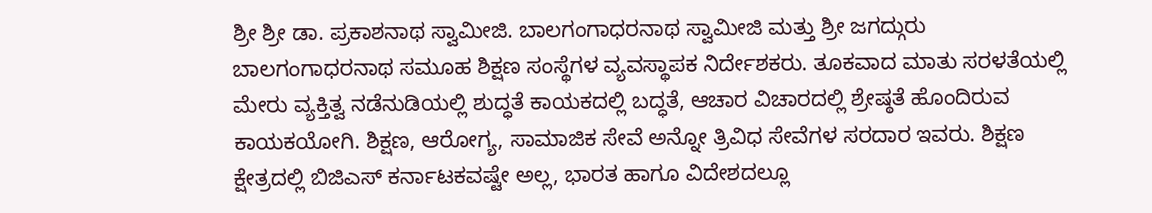ಶ್ರೀ ಶ್ರೀ ಡಾ. ಪ್ರಕಾಶನಾಥ ಸ್ವಾಮೀಜಿ. ಬಾಲಗಂಗಾಧರನಾಥ ಸ್ವಾಮೀಜಿ ಮತ್ತು ಶ್ರೀ ಜಗದ್ಗುರು ಬಾಲಗಂಗಾಧರನಾಥ ಸಮೂಹ ಶಿಕ್ಷಣ ಸಂಸ್ಥೆಗಳ ವ್ಯವಸ್ಥಾಪಕ ನಿರ್ದೇಶಕರು. ತೂಕವಾದ ಮಾತು ಸರಳತೆಯಲ್ಲಿ ಮೇರು ವ್ಯಕ್ತಿತ್ವ ನಡೆನುಡಿಯಲ್ಲಿ ಶುದ್ಧತೆ ಕಾಯಕದಲ್ಲಿ ಬದ್ಧತೆ, ಆಚಾರ ವಿಚಾರದಲ್ಲಿ ಶ್ರೇಷ್ಠತೆ ಹೊಂದಿರುವ ಕಾಯಕಯೋಗಿ. ಶಿಕ್ಷಣ, ಆರೋಗ್ಯ, ಸಾಮಾಜಿಕ ಸೇವೆ ಅನ್ನೋ ತ್ರಿವಿಧ ಸೇವೆಗಳ ಸರದಾರ ಇವರು. ಶಿಕ್ಷಣ ಕ್ಷೇತ್ರದಲ್ಲಿ ಬಿಜಿಎಸ್ ಕರ್ನಾಟಕವಷ್ಟೇ ಅಲ್ಲ, ಭಾರತ ಹಾಗೂ ವಿದೇಶದಲ್ಲೂ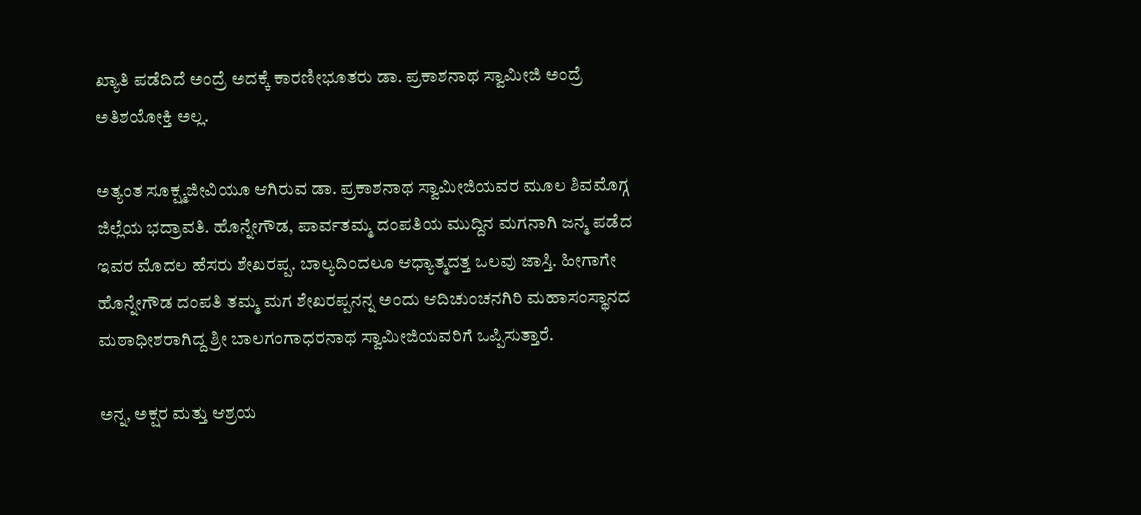ಖ್ಯಾತಿ ಪಡೆದಿದೆ ಅಂದ್ರೆ ಅದಕ್ಕೆ ಕಾರಣೀಭೂತರು ಡಾ. ಪ್ರಕಾಶನಾಥ ಸ್ವಾಮೀಜಿ ಅಂದ್ರೆ ಅತಿಶಯೋಕ್ತಿ ಅಲ್ಲ.

ಅತ್ಯಂತ ಸೂಕ್ಷ್ಮಜೀವಿಯೂ ಆಗಿರುವ ಡಾ. ಪ್ರಕಾಶನಾಥ ಸ್ವಾಮೀಜಿಯವರ ಮೂಲ ಶಿವಮೊಗ್ಗ ಜಿಲ್ಲೆಯ ಭದ್ರಾವತಿ. ಹೊನ್ನೇಗೌಡ, ಪಾರ್ವತಮ್ಮ ದಂಪತಿಯ ಮುದ್ದಿನ ಮಗನಾಗಿ ಜನ್ಮ ಪಡೆದ ಇವರ ಮೊದಲ ಹೆಸರು ಶೇಖರಪ್ಪ. ಬಾಲ್ಯದಿಂದಲೂ ಆಧ್ಯಾತ್ಮದತ್ತ ಒಲವು ಜಾಸ್ತಿ. ಹೀಗಾಗೇ ಹೊನ್ನೇಗೌಡ ದಂಪತಿ ತಮ್ಮ ಮಗ ಶೇಖರಪ್ಪನನ್ನ ಅಂದು ಆದಿಚುಂಚನಗಿರಿ ಮಹಾಸಂಸ್ಥಾನದ ಮಠಾಧೀಶರಾಗಿದ್ದ ಶ್ರೀ ಬಾಲಗಂಗಾಧರನಾಥ ಸ್ವಾಮೀಜಿಯವರಿಗೆ ಒಪ್ಪಿಸುತ್ತಾರೆ.

ಅನ್ನ, ಅಕ್ಷರ ಮತ್ತು ಆಶ್ರಯ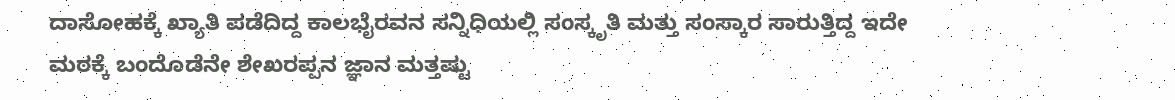ದಾಸೋಹಕ್ಕೆ ಖ್ಯಾತಿ ಪಡೆದಿದ್ದ ಕಾಲಭೈರವನ ಸನ್ನಿಧಿಯಲ್ಲಿ ಸಂಸ್ಕೃತಿ ಮತ್ತು ಸಂಸ್ಕಾರ ಸಾರುತ್ತಿದ್ದ ಇದೇ ಮಠಕ್ಕೆ ಬಂದೊಡೆನೇ ಶೇಖರಪ್ಪನ ಜ್ಞಾನ ಮತ್ತಷ್ಟು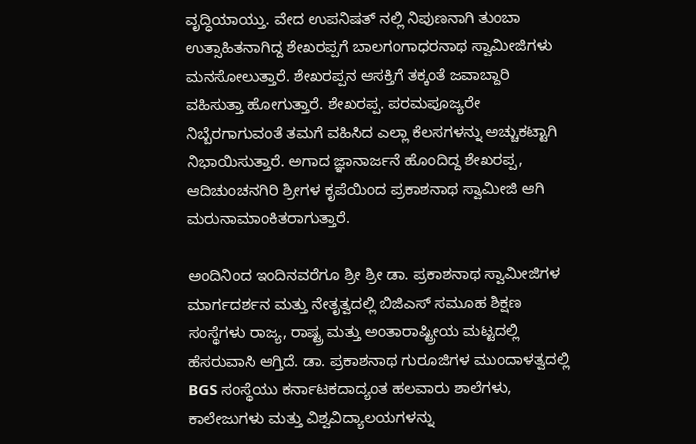ವೃದ್ಧಿಯಾಯ್ತು. ವೇದ ಉಪನಿಷತ್ ನಲ್ಲಿ ನಿಪುಣನಾಗಿ ತುಂಬಾ ಉತ್ಸಾಹಿತನಾಗಿದ್ದ ಶೇಖರಪ್ಪಗೆ ಬಾಲಗಂಗಾಧರನಾಥ ಸ್ವಾಮೀಜಿಗಳು ಮನಸೋಲುತ್ತಾರೆ. ಶೇಖರಪ್ಪನ ಆಸಕ್ತಿಗೆ ತಕ್ಕಂತೆ ಜವಾಬ್ದಾರಿ ವಹಿಸುತ್ತಾ ಹೋಗುತ್ತಾರೆ. ಶೇಖರಪ್ಪ. ಪರಮಪೂಜ್ಯರೇ ನಿಬ್ಬೆರಗಾಗುವಂತೆ ತಮಗೆ ವಹಿಸಿದ ಎಲ್ಲಾ ಕೆಲಸಗಳನ್ನು ಅಚ್ಚುಕಟ್ಟಾಗಿ ನಿಭಾಯಿಸುತ್ತಾರೆ. ಅಗಾದ ಜ್ಞಾನಾರ್ಜನೆ ಹೊಂದಿದ್ದ ಶೇಖರಪ್ಪ, ಆದಿಚುಂಚನಗಿರಿ ಶ್ರೀಗಳ ಕೃಪೆಯಿಂದ ಪ್ರಕಾಶನಾಥ ಸ್ವಾಮೀಜಿ ಆಗಿ ಮರುನಾಮಾಂಕಿತರಾಗುತ್ತಾರೆ.

ಅಂದಿನಿಂದ ಇಂದಿನವರೆಗೂ ಶ್ರೀ ಶ್ರೀ ಡಾ. ಪ್ರಕಾಶನಾಥ ಸ್ವಾಮೀಜಿಗಳ ಮಾರ್ಗದರ್ಶನ ಮತ್ತು ನೇತೃತ್ವದಲ್ಲಿ ಬಿಜಿಎಸ್ ಸಮೂಹ ಶಿಕ್ಷಣ ಸಂಸ್ಥೆಗಳು ರಾಜ್ಯ, ರಾಷ್ಟ್ರ ಮತ್ತು ಅಂತಾರಾಷ್ಟ್ರೀಯ ಮಟ್ಟದಲ್ಲಿ ಹೆಸರುವಾಸಿ ಆಗ್ತಿದೆ. ಡಾ. ಪ್ರಕಾಶನಾಥ ಗುರೂಜಿಗಳ ಮುಂದಾಳತ್ವದಲ್ಲಿ BGS ಸಂಸ್ಥೆಯು ಕರ್ನಾಟಕದಾದ್ಯಂತ ಹಲವಾರು ಶಾಲೆಗಳು, ಕಾಲೇಜುಗಳು ಮತ್ತು ವಿಶ್ವವಿದ್ಯಾಲಯಗಳನ್ನು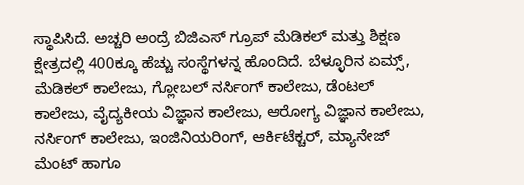ಸ್ಥಾಪಿಸಿದೆ. ಅಚ್ಚರಿ ಅಂದ್ರೆ ಬಿಜಿಎಸ್ ಗ್ರೂಪ್ ಮೆಡಿಕಲ್ ಮತ್ತು ಶಿಕ್ಷಣ ಕ್ಷೇತ್ರದಲ್ಲಿ 400ಕ್ಕೂ ಹೆಚ್ಚು ಸಂಸ್ಥೆಗಳನ್ನ ಹೊಂದಿದೆ. ಬೆಳ್ಳೂರಿನ ಏಮ್ಸ್, ಮೆಡಿಕಲ್ ಕಾಲೇಜು, ಗ್ಲೋಬಲ್ ನರ್ಸಿಂಗ್ ಕಾಲೇಜು, ಡೆಂಟಲ್ ಕಾಲೇಜು, ವೈದ್ಯಕೀಯ ವಿಜ್ಞಾನ ಕಾಲೇಜು, ಆರೋಗ್ಯ ವಿಜ್ಞಾನ ಕಾಲೇಜು, ನರ್ಸಿಂಗ್ ಕಾಲೇಜು, ಇಂಜಿನಿಯರಿಂಗ್, ಆರ್ಕಿಟೆಕ್ಚರ್, ಮ್ಯಾನೇಜ್ ಮೆಂಟ್ ಹಾಗೂ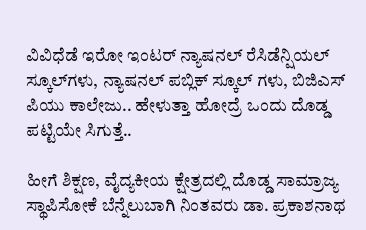ವಿವಿಧೆಡೆ ಇರೋ ಇಂಟರ್ ನ್ಯಾಷನಲ್ ರೆಸಿಡೆನ್ಷಿಯಲ್ ಸ್ಕೂಲ್‌ಗಳು, ನ್ಯಾಷನಲ್ ಪಬ್ಲಿಕ್ ಸ್ಕೂಲ್ ಗಳು, ಬಿಜಿಎಸ್ ಪಿಯು ಕಾಲೇಜು.. ಹೇಳುತ್ತಾ ಹೋದ್ರೆ ಒಂದು ದೊಡ್ಡ ಪಟ್ಟಿಯೇ ಸಿಗುತ್ತೆ..

ಹೀಗೆ ಶಿಕ್ಷಣ, ವೈದ್ಯಕೀಯ ಕ್ಷೇತ್ರದಲ್ಲಿ ದೊಡ್ಡ ಸಾಮ್ರಾಜ್ಯ ಸ್ಥಾಪಿಸೋಕೆ ಬೆನ್ನೆಲುಬಾಗಿ ನಿಂತವರು ಡಾ. ಪ್ರಕಾಶನಾಥ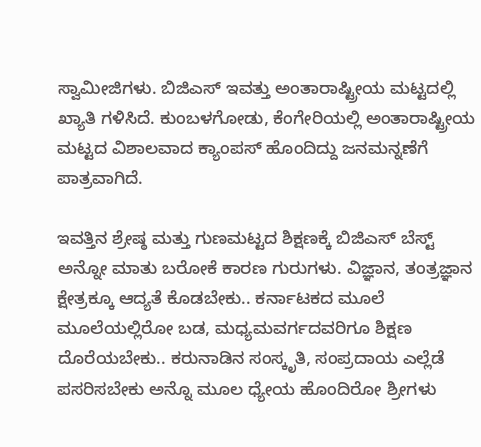ಸ್ವಾಮೀಜಿಗಳು. ಬಿಜಿಎಸ್ ಇವತ್ತು ಅಂತಾರಾಷ್ಟ್ರೀಯ ಮಟ್ಟದಲ್ಲಿ ಖ್ಯಾತಿ ಗಳಿಸಿದೆ. ಕುಂಬಳಗೋಡು, ಕೆಂಗೇರಿಯಲ್ಲಿ ಅಂತಾರಾಷ್ಟ್ರೀಯ ಮಟ್ಟದ ವಿಶಾಲವಾದ ಕ್ಯಾಂಪಸ್ ಹೊಂದಿದ್ದು ಜನಮನ್ನಣೆಗೆ ಪಾತ್ರವಾಗಿದೆ.

ಇವತ್ತಿನ ಶ್ರೇಷ್ಠ ಮತ್ತು ಗುಣಮಟ್ಟದ ಶಿಕ್ಷಣಕ್ಕೆ ಬಿಜಿಎಸ್ ಬೆಸ್ಟ್ ಅನ್ನೋ ಮಾತು ಬರೋಕೆ ಕಾರಣ ಗುರುಗಳು. ವಿಜ್ಞಾನ, ತಂತ್ರಜ್ಞಾನ ಕ್ಷೇತ್ರಕ್ಕೂ ಆದ್ಯತೆ ಕೊಡಬೇಕು.. ಕರ್ನಾಟಕದ ಮೂಲೆ ಮೂಲೆಯಲ್ಲಿರೋ ಬಡ, ಮಧ್ಯಮವರ್ಗದವರಿಗೂ ಶಿಕ್ಷಣ ದೊರೆಯಬೇಕು.. ಕರುನಾಡಿನ ಸಂಸ್ಕೃತಿ, ಸಂಪ್ರದಾಯ ಎಲ್ಲೆಡೆ ಪಸರಿಸಬೇಕು ಅನ್ನೊ ಮೂಲ ಧ್ಯೇಯ ಹೊಂದಿರೋ ಶ್ರೀಗಳು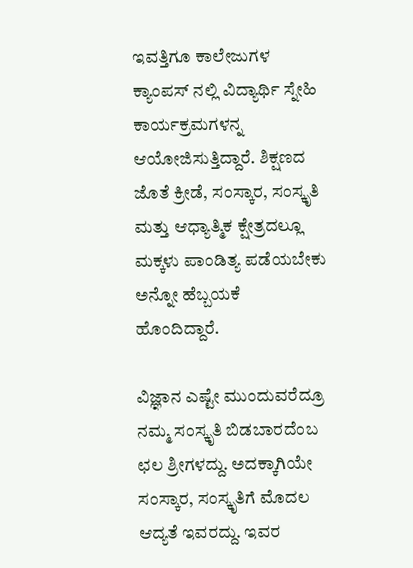ಇವತ್ತಿಗೂ ಕಾಲೇಜುಗಳ ಕ್ಯಾಂಪಸ್ ನಲ್ಲಿ ವಿದ್ಯಾರ್ಥಿ ಸ್ನೇಹಿ ಕಾರ್ಯಕ್ರಮಗಳನ್ನ ಆಯೋಜಿಸುತ್ತಿದ್ದಾರೆ. ಶಿಕ್ಷಣದ ಜೊತೆ ಕ್ರೀಡೆ, ಸಂಸ್ಕಾರ, ಸಂಸ್ಕೃತಿ ಮತ್ತು ಆಧ್ಯಾತ್ಮಿಕ ಕ್ಷೇತ್ರದಲ್ಲೂ ಮಕ್ಕಳು ಪಾಂಡಿತ್ಯ ಪಡೆಯಬೇಕು ಅನ್ನೋ ಹೆಬ್ಬಯಕೆ ಹೊಂದಿದ್ದಾರೆ.

ವಿಜ್ಞಾನ ಎಷ್ಟೇ ಮುಂದುವರೆದ್ರೂ ನಮ್ಮ ಸಂಸ್ಕೃತಿ ಬಿಡಬಾರದೆಂಬ ಛಲ ಶ್ರೀಗಳದ್ದು. ಅದಕ್ಕಾಗಿಯೇ ಸಂಸ್ಕಾರ, ಸಂಸ್ಕೃತಿಗೆ ಮೊದಲ ಆದ್ಯತೆ ಇವರದ್ದು. ಇವರ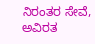ನಿರಂತರ ಸೇವೆ, ಅವಿರತ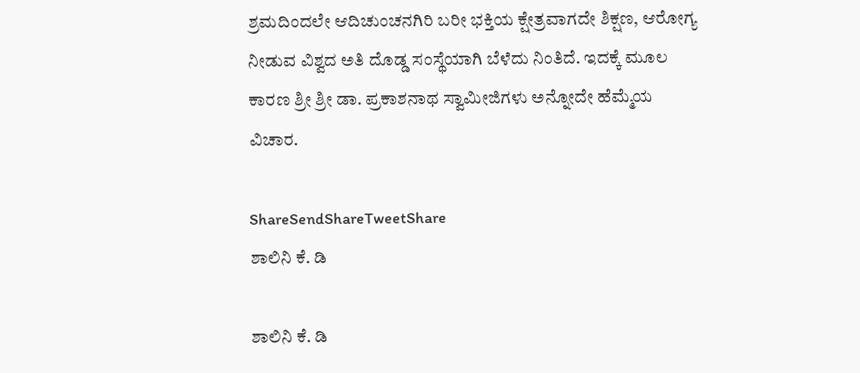ಶ್ರಮದಿಂದಲೇ ಆದಿಚುಂಚನಗಿರಿ ಬರೀ ಭಕ್ತಿಯ ಕ್ಷೇತ್ರವಾಗದೇ ಶಿಕ್ಷಣ, ಆರೋಗ್ಯ ನೀಡುವ ವಿಶ್ವದ ಅತಿ ದೊಡ್ಡ ಸಂಸ್ಥೆಯಾಗಿ ಬೆಳೆದು ನಿಂತಿದೆ. ಇದಕ್ಕೆ ಮೂಲ ಕಾರಣ ಶ್ರೀ ಶ್ರೀ ಡಾ. ಪ್ರಕಾಶನಾಥ ಸ್ವಾಮೀಜಿಗಳು ಅನ್ನೋದೇ ಹೆಮ್ಮೆಯ ವಿಚಾರ.

ShareSendShareTweetShare
ಶಾಲಿನಿ ಕೆ. ಡಿ

ಶಾಲಿನಿ ಕೆ. ಡಿ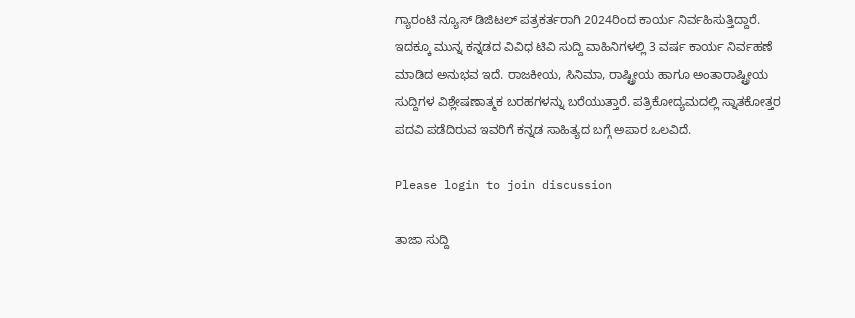ಗ್ಯಾರಂಟಿ ನ್ಯೂಸ್ ಡಿಜಿಟಲ್ ಪತ್ರಕರ್ತರಾಗಿ 2024ರಿಂದ ಕಾರ್ಯ ನಿರ್ವಹಿಸುತ್ತಿದ್ದಾರೆ. ಇದಕ್ಕೂ ಮುನ್ನ ಕನ್ನಡದ ವಿವಿಧ ಟಿವಿ ಸುದ್ದಿ ವಾಹಿನಿಗಳಲ್ಲಿ 3 ವರ್ಷ ಕಾರ್ಯ ನಿರ್ವಹಣೆ ಮಾಡಿದ ಅನುಭವ ಇದೆ. ರಾಜಕೀಯ, ಸಿನಿಮಾ, ರಾಷ್ಟ್ರೀಯ ಹಾಗೂ ಅಂತಾರಾಷ್ಟ್ರೀಯ ಸುದ್ದಿಗಳ ವಿಶ್ಲೇಷಣಾತ್ಮಕ ಬರಹಗಳನ್ನು ಬರೆಯುತ್ತಾರೆ. ಪತ್ರಿಕೋದ್ಯಮದಲ್ಲಿ ಸ್ನಾತಕೋತ್ತರ ಪದವಿ ಪಡೆದಿರುವ ಇವರಿಗೆ ಕನ್ನಡ ಸಾಹಿತ್ಯದ ಬಗ್ಗೆ ಅಪಾರ ಒಲವಿದೆ.

Please login to join discussion

ತಾಜಾ ಸುದ್ದಿ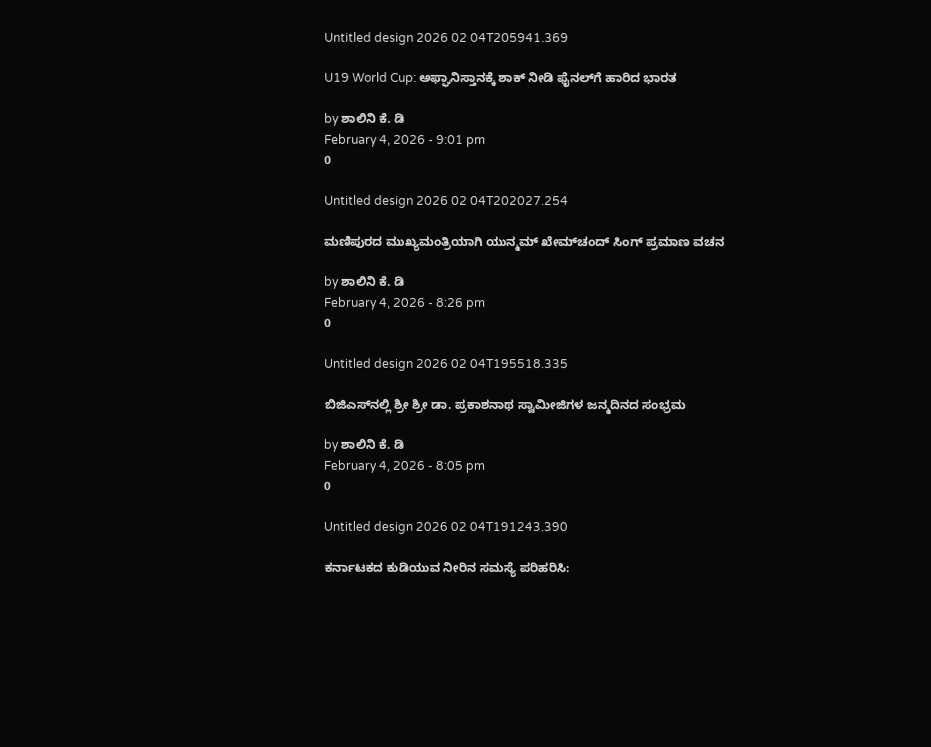Untitled design 2026 02 04T205941.369

U19 World Cup: ಅಫ್ಘಾನಿಸ್ತಾನಕ್ಕೆ ಶಾಕ್ ನೀಡಿ ಫೈನಲ್‌ಗೆ ಹಾರಿದ ಭಾರತ

by ಶಾಲಿನಿ ಕೆ. ಡಿ
February 4, 2026 - 9:01 pm
0

Untitled design 2026 02 04T202027.254

ಮಣಿಪುರದ ಮುಖ್ಯಮಂತ್ರಿಯಾಗಿ ಯುನ್ಮಮ್‌ ಖೇಮ್‌ಚಂದ್ ಸಿಂಗ್ ಪ್ರಮಾಣ ವಚನ

by ಶಾಲಿನಿ ಕೆ. ಡಿ
February 4, 2026 - 8:26 pm
0

Untitled design 2026 02 04T195518.335

ಬಿಜಿಎಸ್‌‌ನಲ್ಲಿ ಶ್ರೀ ಶ್ರೀ ಡಾ. ಪ್ರಕಾಶನಾಥ ಸ್ವಾಮೀಜಿಗಳ ಜನ್ಮದಿನದ ಸಂಭ್ರಮ

by ಶಾಲಿನಿ ಕೆ. ಡಿ
February 4, 2026 - 8:05 pm
0

Untitled design 2026 02 04T191243.390

ಕರ್ನಾಟಕದ ಕುಡಿಯುವ ನೀರಿನ ಸಮಸ್ಯೆ ಪರಿಹರಿಸಿ: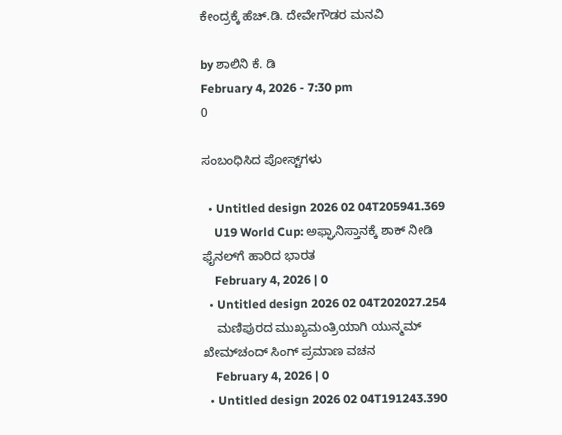ಕೇಂದ್ರಕ್ಕೆ ಹೆಚ್.ಡಿ. ದೇವೇಗೌಡರ ಮನವಿ

by ಶಾಲಿನಿ ಕೆ. ಡಿ
February 4, 2026 - 7:30 pm
0

ಸಂಬಂಧಿಸಿದ ಪೋಸ್ಟ್‌ಗಳು

  • Untitled design 2026 02 04T205941.369
    U19 World Cup: ಅಫ್ಘಾನಿಸ್ತಾನಕ್ಕೆ ಶಾಕ್ ನೀಡಿ ಫೈನಲ್‌ಗೆ ಹಾರಿದ ಭಾರತ
    February 4, 2026 | 0
  • Untitled design 2026 02 04T202027.254
    ಮಣಿಪುರದ ಮುಖ್ಯಮಂತ್ರಿಯಾಗಿ ಯುನ್ಮಮ್‌ ಖೇಮ್‌ಚಂದ್ ಸಿಂಗ್ ಪ್ರಮಾಣ ವಚನ
    February 4, 2026 | 0
  • Untitled design 2026 02 04T191243.390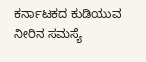ಕರ್ನಾಟಕದ ಕುಡಿಯುವ ನೀರಿನ ಸಮಸ್ಯೆ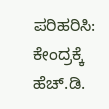ಪರಿಹರಿಸಿ: ಕೇಂದ್ರಕ್ಕೆ ಹೆಚ್.ಡಿ.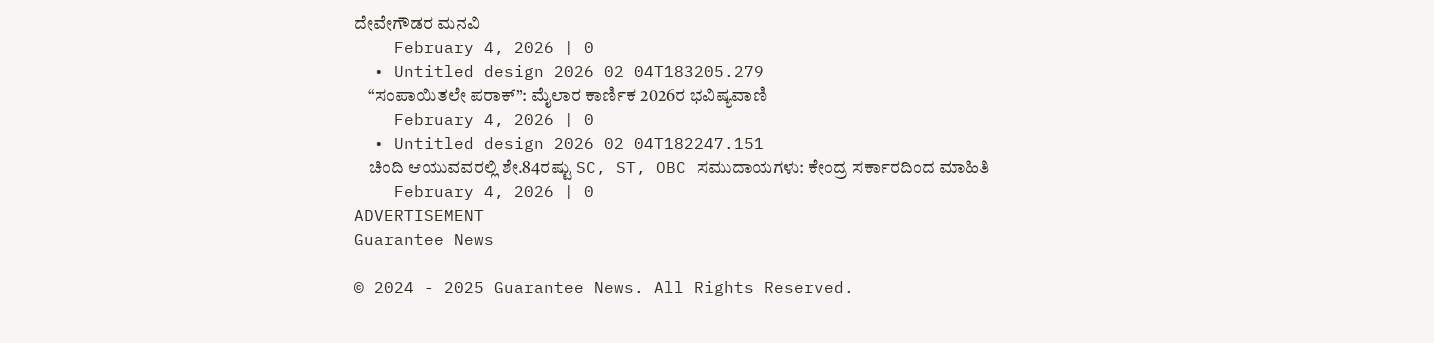ದೇವೇಗೌಡರ ಮನವಿ
    February 4, 2026 | 0
  • Untitled design 2026 02 04T183205.279
    “ಸಂಪಾಯಿತಲೇ ಪರಾಕ್”: ಮೈಲಾರ ಕಾರ್ಣಿಕ 2026ರ ಭವಿಷ್ಯವಾಣಿ
    February 4, 2026 | 0
  • Untitled design 2026 02 04T182247.151
    ಚಿಂದಿ ಆಯುವವರಲ್ಲಿ ಶೇ.84ರಷ್ಟು SC, ST, OBC ಸಮುದಾಯಗಳು: ಕೇಂದ್ರ ಸರ್ಕಾರದಿಂದ ಮಾಹಿತಿ
    February 4, 2026 | 0
ADVERTISEMENT
Guarantee News

© 2024 - 2025 Guarantee News. All Rights Reserved.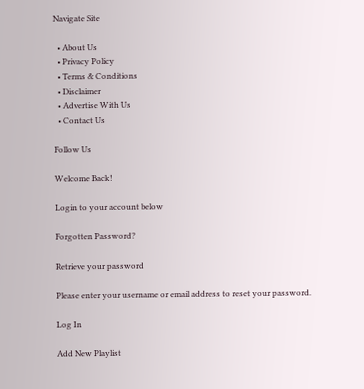Navigate Site

  • About Us
  • Privacy Policy
  • Terms & Conditions
  • Disclaimer
  • Advertise With Us
  • Contact Us

Follow Us

Welcome Back!

Login to your account below

Forgotten Password?

Retrieve your password

Please enter your username or email address to reset your password.

Log In

Add New Playlist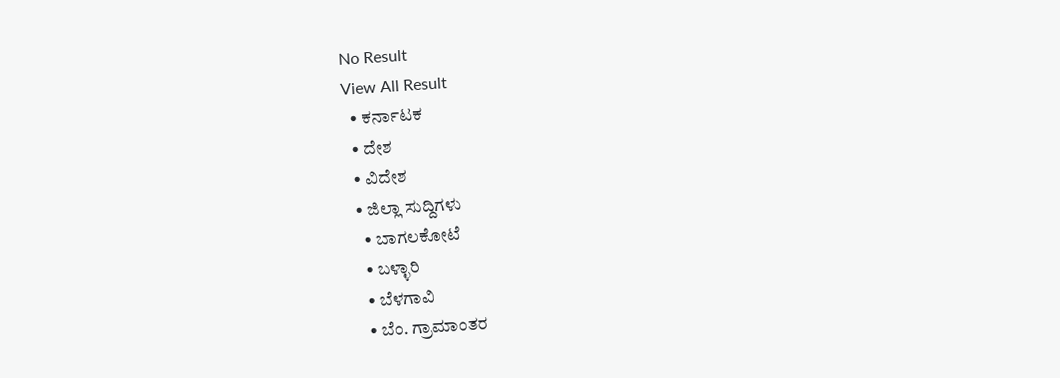No Result
View All Result
  • ಕರ್ನಾಟಕ
  • ದೇಶ
  • ವಿದೇಶ
  • ಜಿಲ್ಲಾ ಸುದ್ದಿಗಳು
    • ಬಾಗಲಕೋಟೆ
    • ಬಳ್ಳಾರಿ
    • ಬೆಳಗಾವಿ
    • ಬೆಂ. ಗ್ರಾಮಾಂತರ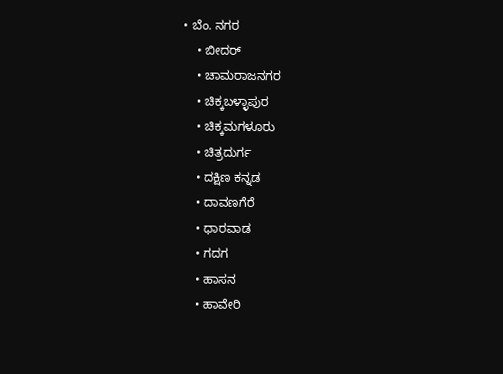• ಬೆಂ. ನಗರ
    • ಬೀದರ್
    • ಚಾಮರಾಜನಗರ
    • ಚಿಕ್ಕಬಳ್ಳಾಪುರ
    • ಚಿಕ್ಕಮಗಳೂರು
    • ಚಿತ್ರದುರ್ಗ
    • ದಕ್ಷಿಣ ಕನ್ನಡ
    • ದಾವಣಗೆರೆ
    • ಧಾರವಾಡ
    • ಗದಗ
    • ಹಾಸನ
    • ಹಾವೇರಿ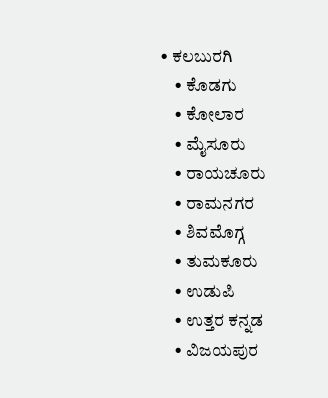• ಕಲಬುರಗಿ
    • ಕೊಡಗು
    • ಕೋಲಾರ
    • ಮೈಸೂರು
    • ರಾಯಚೂರು
    • ರಾಮನಗರ
    • ಶಿವಮೊಗ್ಗ
    • ತುಮಕೂರು
    • ಉಡುಪಿ
    • ಉತ್ತರ ಕನ್ನಡ
    • ವಿಜಯಪುರ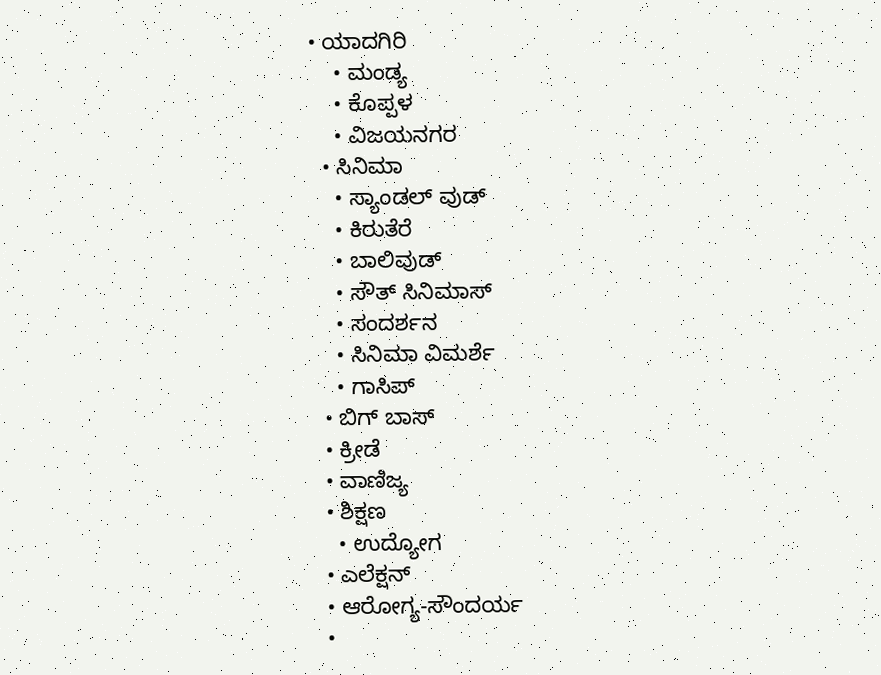• ಯಾದಗಿರಿ
    • ಮಂಡ್ಯ
    • ಕೊಪ್ಪಳ
    • ವಿಜಯನಗರ
  • ಸಿನಿಮಾ
    • ಸ್ಯಾಂಡಲ್ ವುಡ್
    • ಕಿರುತೆರೆ
    • ಬಾಲಿವುಡ್
    • ಸೌತ್ ಸಿನಿಮಾಸ್
    • ಸಂದರ್ಶನ
    • ಸಿನಿಮಾ ವಿಮರ್ಶೆ
    • ಗಾಸಿಪ್
  • ಬಿಗ್ ಬಾಸ್
  • ಕ್ರೀಡೆ
  • ವಾಣಿಜ್ಯ
  • ಶಿಕ್ಷಣ
    • ಉದ್ಯೋಗ
  • ಎಲೆಕ್ಷನ್
  • ಆರೋಗ್ಯ-ಸೌಂದರ್ಯ
  •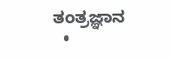ತಂತ್ರಜ್ಞಾನ
  •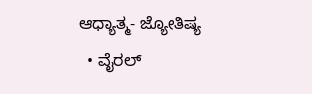ಆಧ್ಯಾತ್ಮ- ಜ್ಯೋತಿಷ್ಯ
  • ವೈರಲ್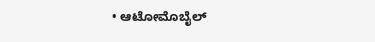• ಆಟೋಮೊಬೈಲ್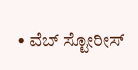• ವೆಬ್ ಸ್ಟೋರೀಸ್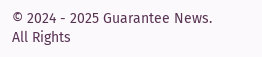© 2024 - 2025 Guarantee News. All Rights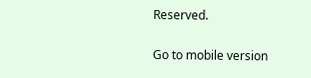Reserved.

Go to mobile version